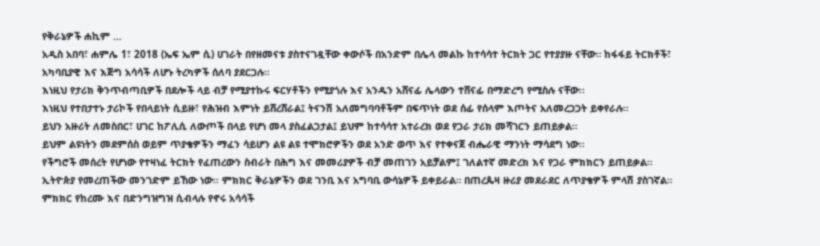የቅራኔዎች ሐኪም …
አዲስ አበባ፣ ሐምሌ 1፣ 2018 (ኤፍ ኤም ሲ) ሀገራት በየዘመናቱ ያስተናገዷቸው ቀውሶች በአንድም በሌላ መልኩ ከተሳሳተ ትርክት ጋር የተያያዙ ናቸው። ከፋፋይ ትርክቶች፣ አካባቢያዊ እና እጅግ አሳሳች ለሆኑ ትረካዎች ሰለባ ያደርጋሉ።
እነዚህ የታሪክ ቅንጥብጣቢዎች በደሎች ላይ ብቻ የሚያተኩሩ ፍርሃቶችን የሚያጎሉ እና አንዱን አሸናፊ ሌላውን ተሸናፊ በማድረግ የሚስሉ ናቸው፡፡
እነዚህ የተበታተኑ ታሪኮች የበላይነት ሲይዙ፣ የሕዝብ እምነት ይሸረሸራል፤ ትናንሽ አለመግባባቶችም በፍጥነት ወደ ሰፊ የሰላም እጦትና አለመረጋጋት ይቀየራሉ።
ይህን አዙሪት ለመስበር፣ ሀገር ከፖሊሲ ለውጦች በላይ የሆነ መላ ያስፈልጋታል፤ ይህም ከተሳሳተ አተራረክ ወደ የጋራ ታሪክ መሻገርን ይጠይቃል።
ይህም ልዩነትን መደምሰስ ወይም ጥያቄዎችን ማፈን ሳይሆን ልዩ ልዩ ተሞክሮዎችን ወደ አንድ ወጥ እና የተቀናጀ ብሔራዊ ማንነት ማሳደግ ነው፡፡
የችግሮች መሰረት የሆነው የተዛነፈ ትርክት የፈጠረውን ስብራት በሕግ እና መመሪያዎች ብቻ መጠገን አይቻልም፤ ገለልተኛ መድረክ እና የጋራ ምክክርን ይጠይቃል።
ኢትዮጵያ የመረጠችው መንገድም ይኸው ነው፡፡ ምክክር ቅራኔዎችን ወደ ገንቢ እና አግባቢ ውሳኔዎች ይቀይራል። በጠረጴዛ ዙሪያ መደራደር ለጥያቄዎች ምላሽ ያስገኛል።
ምክክር የከረሙ እና በድንግዝግዝ ሲብላሉ የኖሩ አሳሳች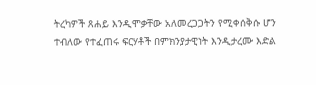ትረካዎች ጸሐይ እንዲሞቃቸው አለመረጋጋትን የሚቀሰቅሱ ሆን ተብለው የተፈጠሩ ፍርሃቶች በምክንያታዊነት እንዲታረሙ እድል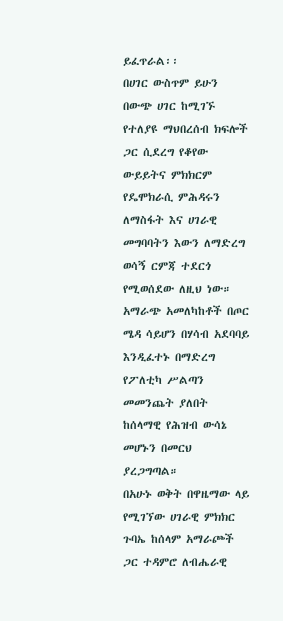ይፈጥራል፡፡
በሀገር ውስጥም ይሁን በውጭ ሀገር ከሚገኙ የተለያዩ ማህበረሰብ ክፍሎች ጋር ሲደረግ የቆየው ውይይትና ምክክርም የዴሞክራሲ ምሕዳሩን ለማስፋት እና ሀገራዊ መግባባትን እውን ለማድረግ ወሳኝ ርምጃ ተደርጎ የሚወሰደው ለዚህ ነው።
አማራጭ አመለካከቶች በጦር ሜዳ ሳይሆን በሃሳብ አደባባይ እንዲፈተኑ በማድረግ የፖለቲካ ሥልጣን መመንጨት ያለበት ከሰላማዊ የሕዝብ ውሳኔ መሆኑን በመርህ ያረጋግጣል።
በአሁኑ ወቅት በዋዜማው ላይ የሚገኘው ሀገራዊ ምክክር ጉባኤ ከሰላም አማራጮች ጋር ተዳምሮ ለብሔራዊ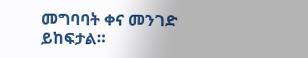መግባባት ቀና መንገድ ይከፍታል።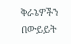ቅራኔዎችን በውይይት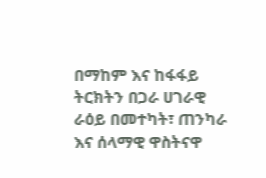በማከም እና ከፋፋይ ትርክትን በጋራ ሀገራዊ ራዕይ በመተካት፣ ጠንካራ እና ሰላማዊ ዋስትናዋ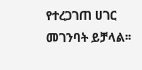የተረጋገጠ ሀገር መገንባት ይቻላል፡፡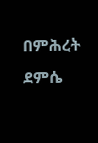በምሕረት ደምሴ